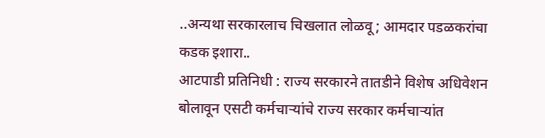..अन्यथा सरकारलाच चिखलात लोळवू; आमदार पडळकरांचा कडक इशारा..
आटपाडी प्रतिनिधी : राज्य सरकारने तातडीने विशेष अधिवेशन बोलावून एसटी कर्मचाऱ्यांचे राज्य सरकार कर्मचाऱ्यांत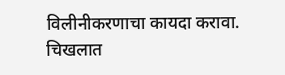विलीनीकरणाचा कायदा करावा. चिखलात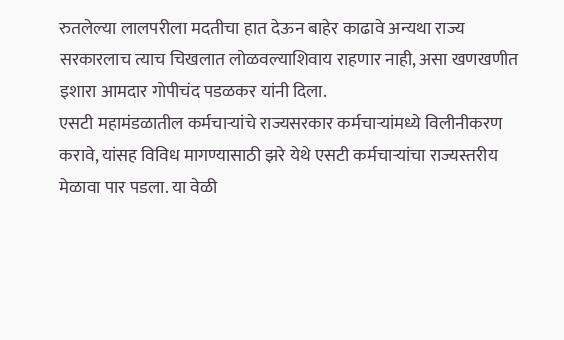रुतलेल्या लालपरीला मदतीचा हात देऊन बाहेर काढावे अन्यथा राज्य सरकारलाच त्याच चिखलात लोळवल्याशिवाय राहणार नाही, असा खणखणीत इशारा आमदार गोपीचंद पडळकर यांनी दिला.
एसटी महामंडळातील कर्मचाऱ्यांचे राज्यसरकार कर्मचाऱ्यांमध्ये विलीनीकरण करावे, यांसह विविध मागण्यासाठी झरे येथे एसटी कर्मचाऱ्यांचा राज्यस्तरीय मेळावा पार पडला. या वेळी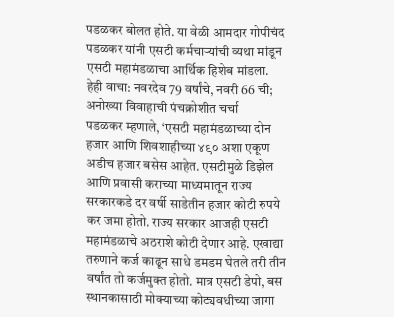पडळकर बोलत होते. या वेळी आमदार गोपीचंद पडळकर यांनी एसटी कर्मचाऱ्यांची व्यथा मांडून एसटी महामंडळाचा आर्थिक हिशेब मांडला.
हेही वाचा: नवरदेव 79 वर्षांचे, नवरी 66 ची; अनोख्या विवाहाची पंचक्रोशीत चर्चा
पडळकर म्हणाले, ‘एसटी महामंडळाच्या दोन हजार आणि शिवशाहीच्या ४९० अशा एकूण अडीच हजार बसेस आहेत. एसटीमुळे डिझेल आणि प्रवासी कराच्या माध्यमातून राज्य सरकारकडे दर वर्षी साडेतीन हजार कोटी रुपये कर जमा होतो. राज्य सरकार आजही एसटी महामंडळाचे अठराशे कोटी देणार आहे. एखाद्या तरुणाने कर्ज काढून साधे डमडम घेतले तरी तीन वर्षांत तो कर्जमुक्त होतो. मात्र एसटी डेपो, बस स्थानकासाठी मोक्याच्या कोट्यवधीच्या जागा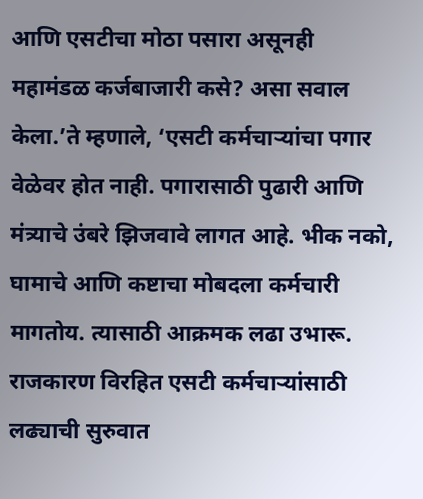आणि एसटीचा मोठा पसारा असूनही महामंडळ कर्जबाजारी कसे? असा सवाल केला.’ते म्हणाले, ‘एसटी कर्मचाऱ्यांचा पगार वेळेवर होत नाही. पगारासाठी पुढारी आणि मंत्र्याचे उंबरे झिजवावे लागत आहे. भीक नको, घामाचे आणि कष्टाचा मोबदला कर्मचारी मागतोय. त्यासाठी आक्रमक लढा उभारू. राजकारण विरहित एसटी कर्मचाऱ्यांसाठी लढ्याची सुरुवात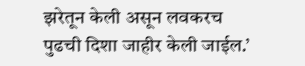झरेतून केली असून लवकरच पुढची दिशा जाहीर केली जाईल.’